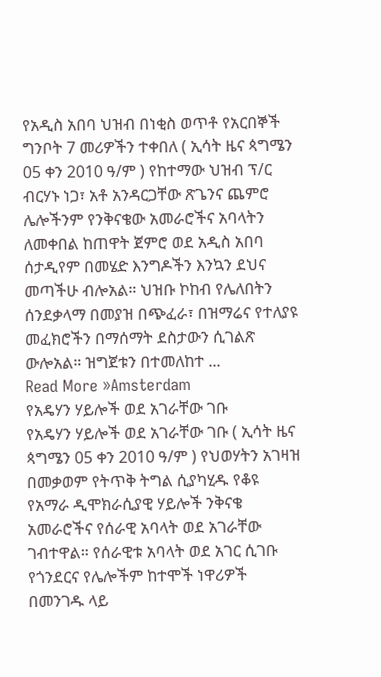የአዲስ አበባ ህዝብ በነቂስ ወጥቶ የአርበኞች ግንቦት 7 መሪዎችን ተቀበለ ( ኢሳት ዜና ጳግሜን 05 ቀን 2010 ዓ/ም ) የከተማው ህዝብ ፕ/ር ብርሃኑ ነጋ፣ አቶ አንዳርጋቸው ጽጌንና ጨምሮ ሌሎችንም የንቅናቄው አመራሮችና አባላትን ለመቀበል ከጠዋት ጀምሮ ወደ አዲስ አበባ ሰታዲየም በመሄድ እንግዶችን እንኳን ደህና መጣችሁ ብሎአል። ህዝቡ ኮከብ የሌለበትን ሰንደቃላማ በመያዝ በጭፈራ፣ በዝማሬና የተለያዩ መፈክሮችን በማሰማት ደስታውን ሲገልጽ ውሎአል። ዝግጀቱን በተመለከተ ...
Read More »Amsterdam
የአዴሃን ሃይሎች ወደ አገራቸው ገቡ
የአዴሃን ሃይሎች ወደ አገራቸው ገቡ ( ኢሳት ዜና ጳግሜን 05 ቀን 2010 ዓ/ም ) የህወሃትን አገዛዝ በመቃወም የትጥቅ ትግል ሲያካሂዱ የቆዩ የአማራ ዲሞክራሲያዊ ሃይሎች ንቅናቄ አመራሮችና የሰራዊ አባላት ወደ አገራቸው ገብተዋል። የሰራዊቱ አባላት ወደ አገር ሲገቡ የጎንደርና የሌሎችም ከተሞች ነዋሪዎች በመንገዱ ላይ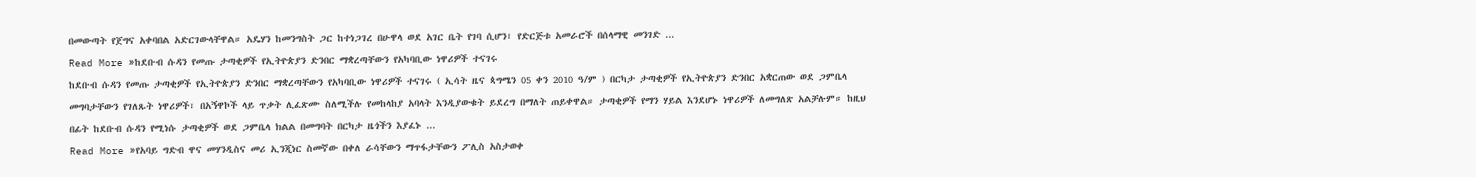በመውጣት የጀግና አቀባበል አድርገውላቸዋል። አዴሃን ከመንግስት ጋር ከተነጋገረ በሁዋላ ወደ አገር ቤት የገባ ሲሆን፣ የድርጅቱ አመራሮች በሰላማዊ መንገድ ...
Read More »ከደቡብ ሱዳን የመጡ ታጣቂዎች የኢትዮጵያን ድንበር ማቋረጣቸውን የአካባቢው ነዋሪዎች ተናገሩ
ከደቡብ ሱዳን የመጡ ታጣቂዎች የኢትዮጵያን ድንበር ማቋረጣቸውን የአካባቢው ነዋሪዎች ተናገሩ ( ኢሳት ዜና ጳግሜን 05 ቀን 2010 ዓ/ም ) በርካታ ታጣቂዎች የኢትዮጵያን ድንበር አቋርጠው ወደ ጋምቤላ መግባታቸውን የገለጹት ነዋሪዎች፣ በአኝዋኮች ላይ ጥቃት ሊፈጽሙ ስለሚችሉ የመከላከያ አባላት እንዲያውቁት ይደረግ በማለት ጠይቀዋል። ታጣቂዎች የማን ሃይል እንደሆኑ ነዋሪዎች ለመግለጽ አልቻሉም። ከዚህ በፊት ከደቡብ ሱዳን የሚነሱ ታጣቂዎች ወደ ጋምቤላ ክልል በመግባት በርካታ ዜጎችን እያፈኑ ...
Read More »የአባይ ግድብ ዋና መሃንዲስና መሪ ኢንጂነር ስመኛው በቀለ ራሳቸውን ማጥፋታቸውን ፖሊስ አስታወቀ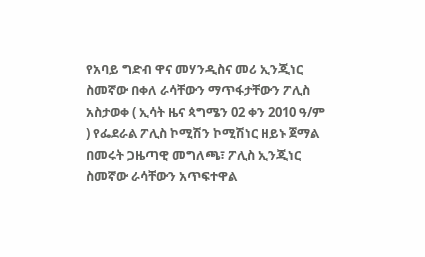የአባይ ግድብ ዋና መሃንዲስና መሪ ኢንጂነር ስመኛው በቀለ ራሳቸውን ማጥፋታቸውን ፖሊስ አስታወቀ ( ኢሳት ዜና ጳግሜን 02 ቀን 2010 ዓ/ም ) የፌደራል ፖሊስ ኮሚሽን ኮሚሽነር ዘይኑ ጀማል በመሩት ጋዜጣዊ መግለጫ፣ ፖሊስ ኢንጂነር ስመኛው ራሳቸውን አጥፍተዋል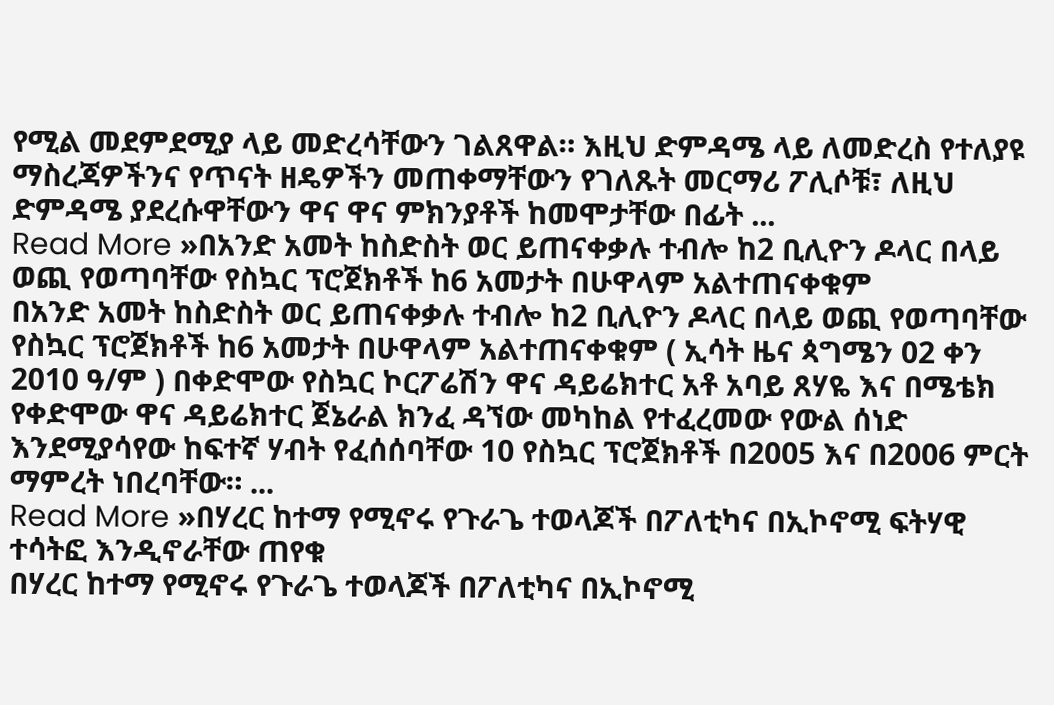የሚል መደምደሚያ ላይ መድረሳቸውን ገልጸዋል። እዚህ ድምዳሜ ላይ ለመድረስ የተለያዩ ማስረጃዎችንና የጥናት ዘዴዎችን መጠቀማቸውን የገለጹት መርማሪ ፖሊሶቹ፣ ለዚህ ድምዳሜ ያደረሱዋቸውን ዋና ዋና ምክንያቶች ከመሞታቸው በፊት ...
Read More »በአንድ አመት ከስድስት ወር ይጠናቀቃሉ ተብሎ ከ2 ቢሊዮን ዶላር በላይ ወጪ የወጣባቸው የስኳር ፕሮጀክቶች ከ6 አመታት በሁዋላም አልተጠናቀቁም
በአንድ አመት ከስድስት ወር ይጠናቀቃሉ ተብሎ ከ2 ቢሊዮን ዶላር በላይ ወጪ የወጣባቸው የስኳር ፕሮጀክቶች ከ6 አመታት በሁዋላም አልተጠናቀቁም ( ኢሳት ዜና ጳግሜን 02 ቀን 2010 ዓ/ም ) በቀድሞው የስኳር ኮርፖሬሽን ዋና ዳይሬክተር አቶ አባይ ጸሃዬ እና በሜቴክ የቀድሞው ዋና ዳይሬክተር ጀኔራል ክንፈ ዳኘው መካከል የተፈረመው የውል ሰነድ እንደሚያሳየው ከፍተኛ ሃብት የፈሰሰባቸው 10 የስኳር ፕሮጀክቶች በ2005 እና በ2006 ምርት ማምረት ነበረባቸው። ...
Read More »በሃረር ከተማ የሚኖሩ የጉራጌ ተወላጆች በፖለቲካና በኢኮኖሚ ፍትሃዊ ተሳትፎ እንዲኖራቸው ጠየቁ
በሃረር ከተማ የሚኖሩ የጉራጌ ተወላጆች በፖለቲካና በኢኮኖሚ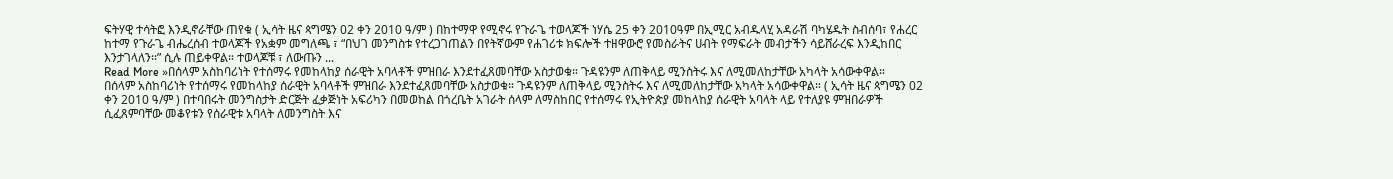ፍትሃዊ ተሳትፎ እንዲኖራቸው ጠየቁ ( ኢሳት ዜና ጳግሜን 02 ቀን 2010 ዓ/ም ) በከተማዋ የሚኖሩ የጉራጌ ተወላጆች ነሃሴ 25 ቀን 2010ዓም በኢሚር አብዱላሂ አዳራሽ ባካሄዱት ስብሰባ፣ የሐረር ከተማ የጉራጌ ብሔረሰብ ተወላጆች የአቋም መግለጫ ፣ “በህገ መንግስቱ የተረጋገጠልን በየትኛውም የሐገሪቱ ክፍሎች ተዘዋውሮ የመስራትና ሀብት የማፍራት መብታችን ሳይሸራረፍ እንዲከበር እንታገላለን፡፡” ሲሉ ጠይቀዋል። ተወላጆቹ ፣ ለውጡን ...
Read More »በሰላም አስከባሪነት የተሰማሩ የመከላከያ ሰራዊት አባላቶች ምዝበራ እንደተፈጸመባቸው አስታወቁ። ጉዳዩንም ለጠቅላይ ሚንስትሩ እና ለሚመለከታቸው አካላት አሳውቀዋል።
በሰላም አስከባሪነት የተሰማሩ የመከላከያ ሰራዊት አባላቶች ምዝበራ እንደተፈጸመባቸው አስታወቁ። ጉዳዩንም ለጠቅላይ ሚንስትሩ እና ለሚመለከታቸው አካላት አሳውቀዋል። ( ኢሳት ዜና ጳግሜን 02 ቀን 2010 ዓ/ም ) በተባበሩት መንግስታት ድርጅት ፈቃጅነት አፍሪካን በመወከል በጎረቤት አገራት ሰላም ለማስከበር የተሰማሩ የኢትዮጵያ መከላከያ ሰራዊት አባላት ላይ የተለያዩ ምዝበራዎች ሲፈጸምባቸው መቆየቱን የሰራዊቱ አባላት ለመንግስት እና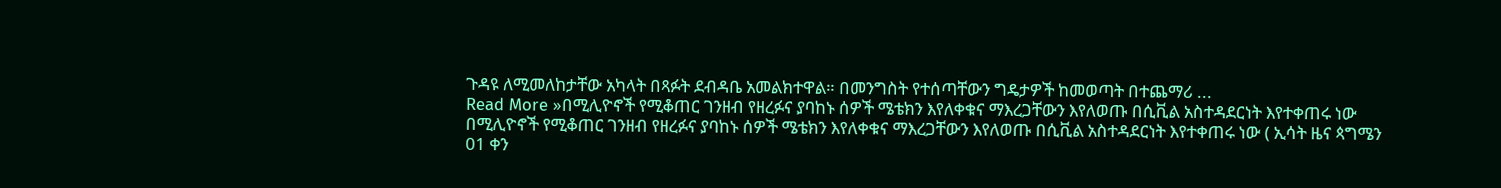ጉዳዩ ለሚመለከታቸው አካላት በጻፉት ደብዳቤ አመልክተዋል። በመንግስት የተሰጣቸውን ግዴታዎች ከመወጣት በተጨማሪ ...
Read More »በሚሊዮኖች የሚቆጠር ገንዘብ የዘረፉና ያባከኑ ሰዎች ሜቴክን እየለቀቁና ማእረጋቸውን እየለወጡ በሲቪል አስተዳደርነት እየተቀጠሩ ነው
በሚሊዮኖች የሚቆጠር ገንዘብ የዘረፉና ያባከኑ ሰዎች ሜቴክን እየለቀቁና ማእረጋቸውን እየለወጡ በሲቪል አስተዳደርነት እየተቀጠሩ ነው ( ኢሳት ዜና ጳግሜን 01 ቀን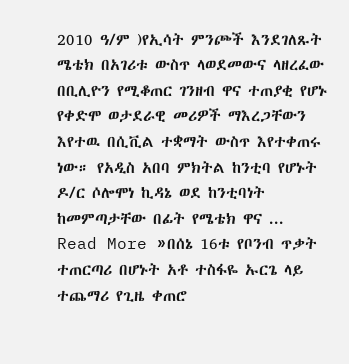2010 ዓ/ም )የኢሳት ምንጮች እንደገለጹት ሜቴክ በአገሪቱ ውስጥ ላወደመውና ላዘረፈው በቢሊዮን የሚቆጠር ገንዘብ ዋና ተጠያቂ የሆኑ የቀድሞ ወታደራዊ መሪዎች ማእረጋቸውን እየተዉ በሲቪል ተቋማት ውስጥ እየተቀጠሩ ነው። የአዲስ አበባ ምክትል ከንቲባ የሆኑት ዶ/ር ሶሎሞነ ኪዳኔ ወደ ከንቲባነት ከመምጣታቸው በፊት የሜቴክ ዋና ...
Read More »በሰኔ 16ቱ የቦንብ ጥቃት ተጠርጣሪ በሆኑት አቶ ተስፋዬ ኡርጌ ላይ ተጨማሪ የጊዜ ቀጠሮ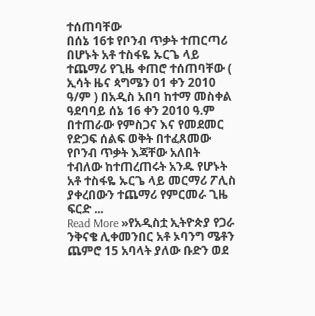ተሰጠባቸው
በሰኔ 16ቱ የቦንብ ጥቃት ተጠርጣሪ በሆኑት አቶ ተስፋዬ ኡርጌ ላይ ተጨማሪ የጊዜ ቀጠሮ ተሰጠባቸው ( ኢሳት ዜና ጳግሜን 01 ቀን 2010 ዓ/ም ) በአዲስ አበባ ከተማ መስቀል ዓደባባይ ሰኔ 16 ቀን 2010 ዓ.ም በተጠራው የምስጋና እና የመደመር የድጋፍ ሰልፍ ወቅት በተፈጸመው የቦንብ ጥቃት እጃቸው አለበት ተብለው ከተጠረጠሩት አንዱ የሆኑት አቶ ተስፋዬ ኡርጌ ላይ መርማሪ ፖሊስ ያቀረበውን ተጨማሪ የምርመራ ጊዜ ፍርድ ...
Read More »የአዲስቷ ኢትዮጵያ የጋራ ንቅናቄ ሊቀመንበር አቶ ኦባንግ ሜቶን ጨምሮ 15 አባላት ያለው ቡድን ወደ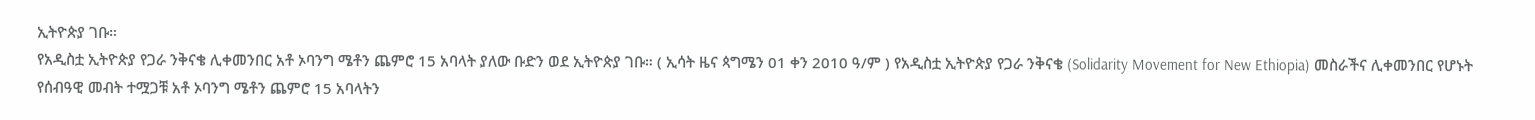ኢትዮጵያ ገቡ።
የአዲስቷ ኢትዮጵያ የጋራ ንቅናቄ ሊቀመንበር አቶ ኦባንግ ሜቶን ጨምሮ 15 አባላት ያለው ቡድን ወደ ኢትዮጵያ ገቡ። ( ኢሳት ዜና ጳግሜን 01 ቀን 2010 ዓ/ም ) የአዲስቷ ኢትዮጵያ የጋራ ንቅናቄ (Solidarity Movement for New Ethiopia) መስራችና ሊቀመንበር የሆኑት የሰብዓዊ መብት ተሟጋቹ አቶ ኦባንግ ሜቶን ጨምሮ 15 አባላትን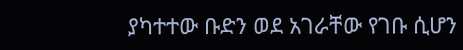ያካተተው ቡድን ወደ አገራቸው የገቡ ሲሆን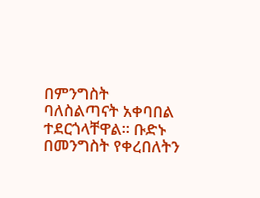በምንግስት ባለስልጣናት አቀባበል ተደርጎላቸዋል። ቡድኑ በመንግስት የቀረበለትን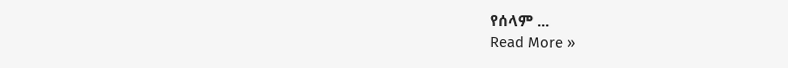የሰላም ...
Read More »